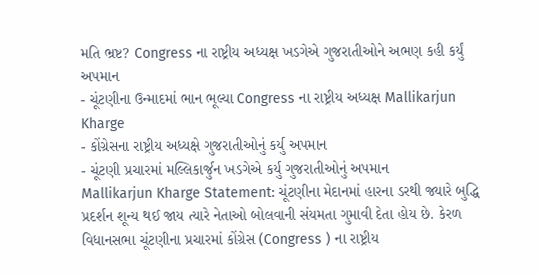મતિ ભ્રષ્ટ? Congress ના રાષ્ટ્રીય અધ્યક્ષ ખડગેએ ગુજરાતીઓને અભણ કહી કર્યું અપમાન
- ચૂંટણીના ઉન્માદમાં ભાન ભૂલ્યા Congress ના રાષ્ટ્રીય અધ્યક્ષ Mallikarjun Kharge
- કોંગ્રેસના રાષ્ટ્રીય અધ્યક્ષે ગુજરાતીઓનું કર્યુ અપમાન
- ચૂંટણી પ્રચારમાં મલ્લિકાર્જુન ખડગેએ કર્યુ ગુજરાતીઓનું અપમાન
Mallikarjun Kharge Statement: ચૂંટણીના મેદાનમાં હારના ડરથી જ્યારે બુદ્ધિ પ્રદર્શન શૂન્ય થઈ જાય ત્યારે નેતાઓ બોલવાની સંયમતા ગુમાવી દેતા હોય છે. કેરળ વિધાનસભા ચૂંટણીના પ્રચારમાં કોંગ્રેસ (Congress ) ના રાષ્ટ્રીય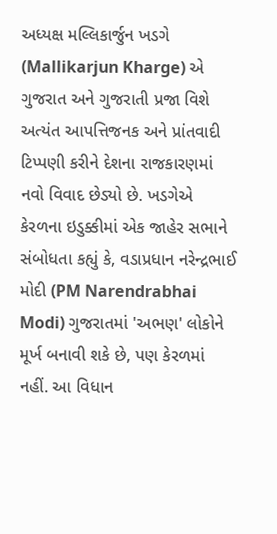અધ્યક્ષ મલ્લિકાર્જુન ખડગે (Mallikarjun Kharge) એ ગુજરાત અને ગુજરાતી પ્રજા વિશે અત્યંત આપત્તિજનક અને પ્રાંતવાદી ટિપ્પણી કરીને દેશના રાજકારણમાં નવો વિવાદ છેડ્યો છે. ખડગેએ કેરળના ઇડુક્કીમાં એક જાહેર સભાને સંબોધતા કહ્યું કે, વડાપ્રધાન નરેન્દ્રભાઈ મોદી (PM Narendrabhai Modi) ગુજરાતમાં 'અભણ' લોકોને મૂર્ખ બનાવી શકે છે, પણ કેરળમાં નહીં. આ વિધાન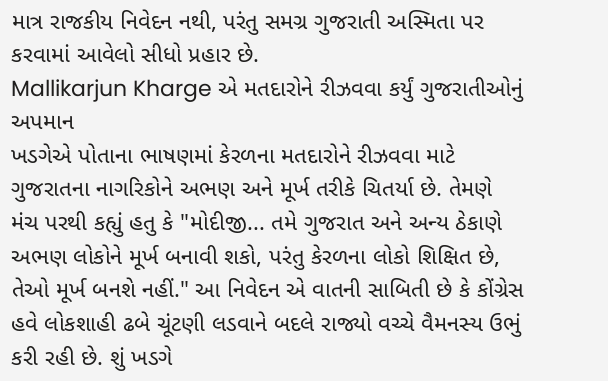માત્ર રાજકીય નિવેદન નથી, પરંતુ સમગ્ર ગુજરાતી અસ્મિતા પર કરવામાં આવેલો સીધો પ્રહાર છે.
Mallikarjun Kharge એ મતદારોને રીઝવવા કર્યું ગુજરાતીઓનું અપમાન
ખડગેએ પોતાના ભાષણમાં કેરળના મતદારોને રીઝવવા માટે ગુજરાતના નાગરિકોને અભણ અને મૂર્ખ તરીકે ચિતર્યા છે. તેમણે મંચ પરથી કહ્યું હતુ કે "મોદીજી... તમે ગુજરાત અને અન્ય ઠેકાણે અભણ લોકોને મૂર્ખ બનાવી શકો, પરંતુ કેરળના લોકો શિક્ષિત છે, તેઓ મૂર્ખ બનશે નહીં." આ નિવેદન એ વાતની સાબિતી છે કે કોંગ્રેસ હવે લોકશાહી ઢબે ચૂંટણી લડવાને બદલે રાજ્યો વચ્ચે વૈમનસ્ય ઉભું કરી રહી છે. શું ખડગે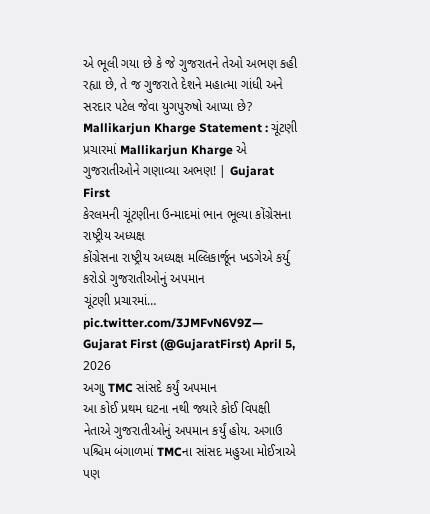એ ભૂલી ગયા છે કે જે ગુજરાતને તેઓ અભણ કહી રહ્યા છે, તે જ ગુજરાતે દેશને મહાત્મા ગાંધી અને સરદાર પટેલ જેવા યુગપુરુષો આપ્યા છે?
Mallikarjun Kharge Statement : ચૂંટણી પ્રચારમાં Mallikarjun Kharge એ ગુજરાતીઓને ગણાવ્યા અભણ! | Gujarat First
કેરલમની ચૂંટણીના ઉન્માદમાં ભાન ભૂલ્યા કોંગ્રેસના રાષ્ટ્રીય અધ્યક્ષ
કોંગ્રેસના રાષ્ટ્રીય અધ્યક્ષ મલ્લિકાર્જૂન ખડગેએ કર્યુ કરોડો ગુજરાતીઓનું અપમાન
ચૂંટણી પ્રચારમાં… pic.twitter.com/3JMFvN6V9Z— Gujarat First (@GujaratFirst) April 5, 2026
અગાુ TMC સાંસદે કર્યું અપમાન
આ કોઈ પ્રથમ ઘટના નથી જ્યારે કોઈ વિપક્ષી નેતાએ ગુજરાતીઓનું અપમાન કર્યું હોય. અગાઉ પશ્ચિમ બંગાળમાં TMCના સાંસદ મહુઆ મોઈત્રાએ પણ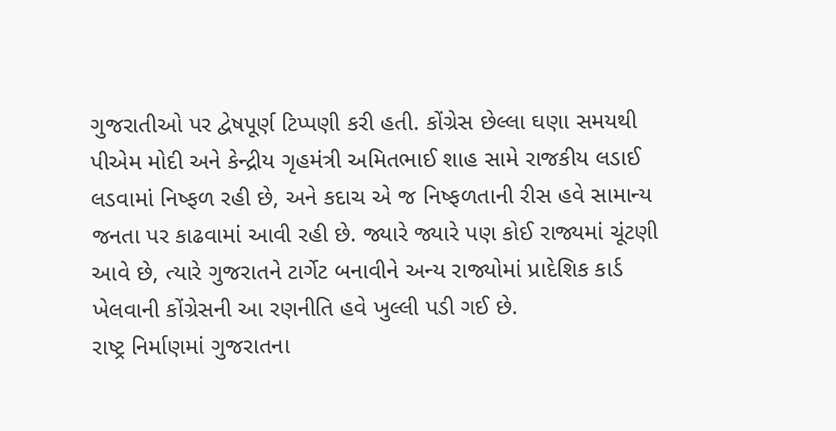ગુજરાતીઓ પર દ્વેષપૂર્ણ ટિપ્પણી કરી હતી. કોંગ્રેસ છેલ્લા ઘણા સમયથી પીએમ મોદી અને કેન્દ્રીય ગૃહમંત્રી અમિતભાઈ શાહ સામે રાજકીય લડાઈ લડવામાં નિષ્ફળ રહી છે, અને કદાચ એ જ નિષ્ફળતાની રીસ હવે સામાન્ય જનતા પર કાઢવામાં આવી રહી છે. જ્યારે જ્યારે પણ કોઈ રાજ્યમાં ચૂંટણી આવે છે, ત્યારે ગુજરાતને ટાર્ગેટ બનાવીને અન્ય રાજ્યોમાં પ્રાદેશિક કાર્ડ ખેલવાની કોંગ્રેસની આ રણનીતિ હવે ખુલ્લી પડી ગઈ છે.
રાષ્ટ્ર નિર્માણમાં ગુજરાતના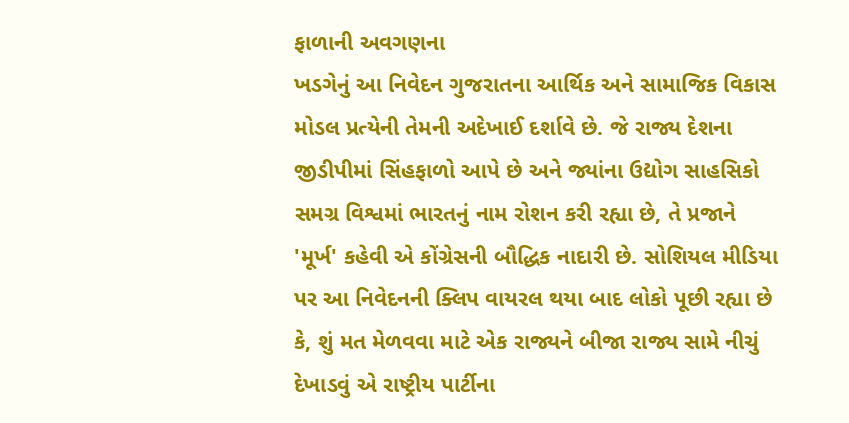ફાળાની અવગણના
ખડગેનું આ નિવેદન ગુજરાતના આર્થિક અને સામાજિક વિકાસ મોડલ પ્રત્યેની તેમની અદેખાઈ દર્શાવે છે. જે રાજ્ય દેશના જીડીપીમાં સિંહફાળો આપે છે અને જ્યાંના ઉદ્યોગ સાહસિકો સમગ્ર વિશ્વમાં ભારતનું નામ રોશન કરી રહ્યા છે, તે પ્રજાને 'મૂર્ખ' કહેવી એ કોંગ્રેસની બૌદ્ધિક નાદારી છે. સોશિયલ મીડિયા પર આ નિવેદનની ક્લિપ વાયરલ થયા બાદ લોકો પૂછી રહ્યા છે કે, શું મત મેળવવા માટે એક રાજ્યને બીજા રાજ્ય સામે નીચું દેખાડવું એ રાષ્ટ્રીય પાર્ટીના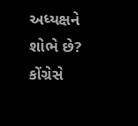અધ્યક્ષને શોભે છે? કોંગ્રેસે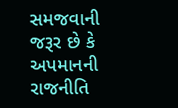સમજવાની જરૂર છે કે અપમાનની રાજનીતિ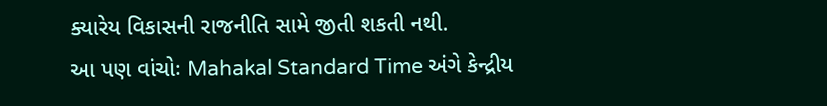ક્યારેય વિકાસની રાજનીતિ સામે જીતી શકતી નથી.
આ પણ વાંચોઃ Mahakal Standard Time અંગે કેન્દ્રીય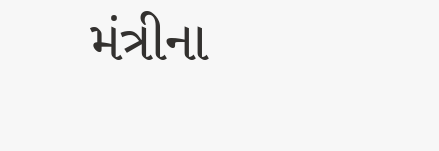મંત્રીના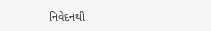નિવેદનથી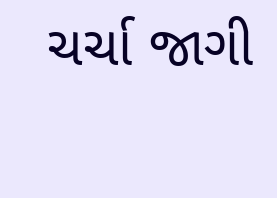ચર્ચા જાગી